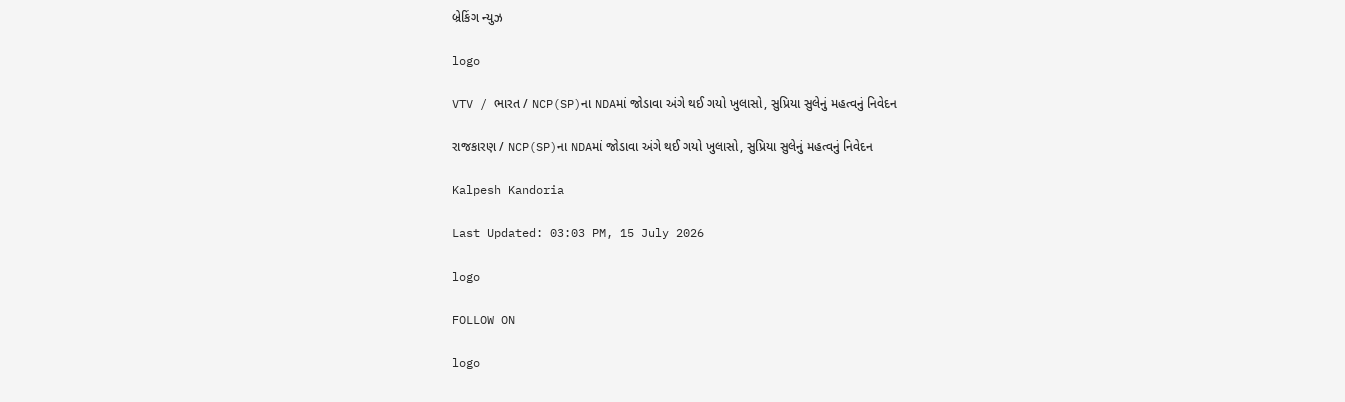બ્રેકિંગ ન્યુઝ

logo

VTV / ભારત / NCP(SP)ના NDAમાં જોડાવા અંગે થઈ ગયો ખુલાસો, સુપ્રિયા સુલેનું મહત્વનું નિવેદન

રાજકારણ / NCP(SP)ના NDAમાં જોડાવા અંગે થઈ ગયો ખુલાસો, સુપ્રિયા સુલેનું મહત્વનું નિવેદન

Kalpesh Kandoria

Last Updated: 03:03 PM, 15 July 2026

logo

FOLLOW ON

logo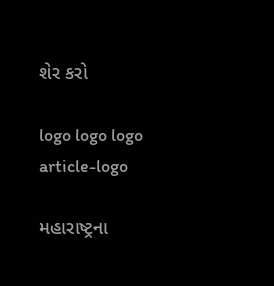શેર કરો

logo logo logo
article-logo

મહારાષ્ટ્રના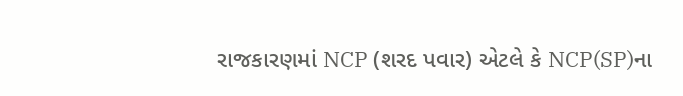રાજકારણમાં NCP (શરદ પવાર) એટલે કે NCP(SP)ના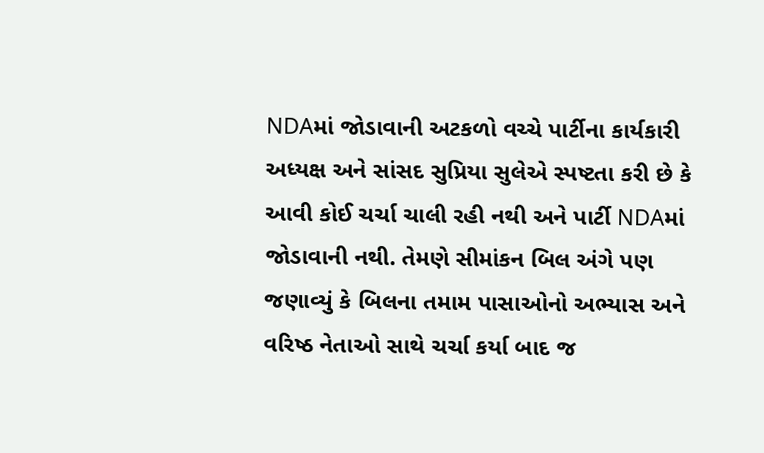NDAમાં જોડાવાની અટકળો વચ્ચે પાર્ટીના કાર્યકારી અધ્યક્ષ અને સાંસદ સુપ્રિયા સુલેએ સ્પષ્ટતા કરી છે કે આવી કોઈ ચર્ચા ચાલી રહી નથી અને પાર્ટી NDAમાં જોડાવાની નથી. તેમણે સીમાંકન બિલ અંગે પણ જણાવ્યું કે બિલના તમામ પાસાઓનો અભ્યાસ અને વરિષ્ઠ નેતાઓ સાથે ચર્ચા કર્યા બાદ જ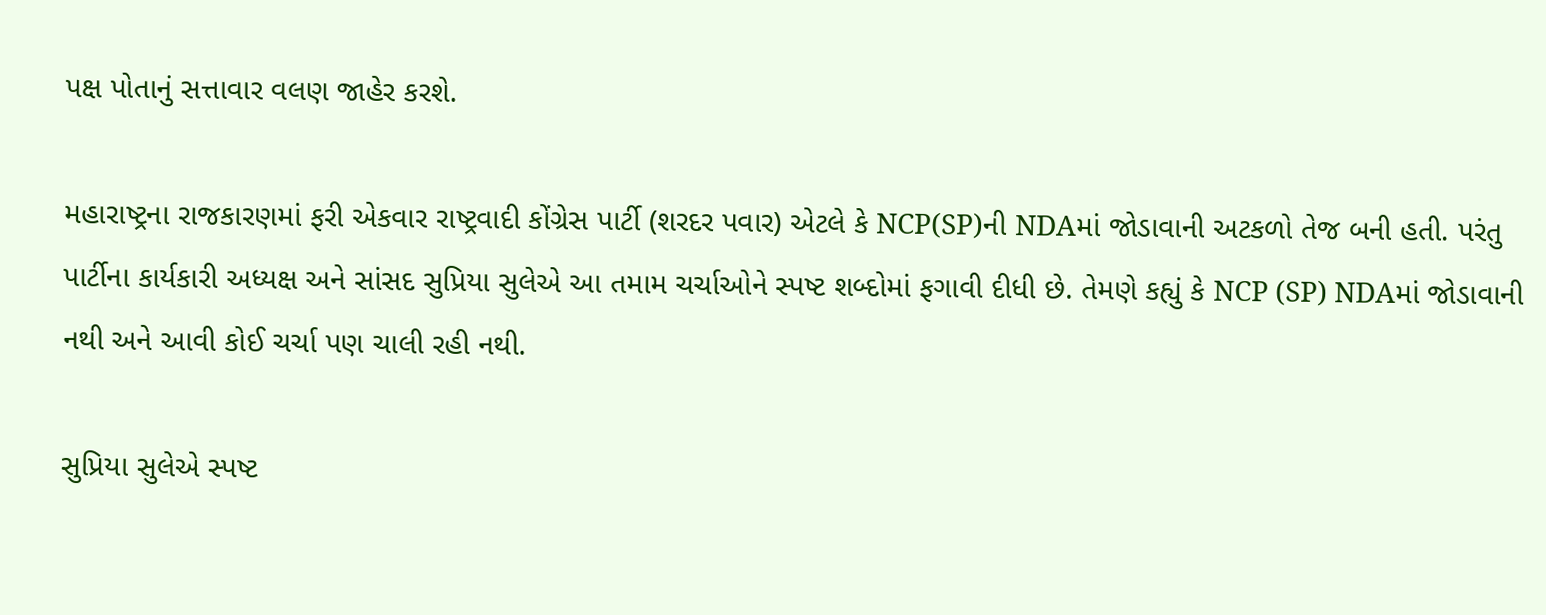પક્ષ પોતાનું સત્તાવાર વલણ જાહેર કરશે.

મહારાષ્ટ્રના રાજકારણમાં ફરી એકવાર રાષ્ટ્રવાદી કોંગ્રેસ પાર્ટી (શરદર પવાર) એટલે કે NCP(SP)ની NDAમાં જોડાવાની અટકળો તેજ બની હતી. પરંતુ પાર્ટીના કાર્યકારી અધ્યક્ષ અને સાંસદ સુપ્રિયા સુલેએ આ તમામ ચર્ચાઓને સ્પષ્ટ શબ્દોમાં ફગાવી દીધી છે. તેમણે કહ્યું કે NCP (SP) NDAમાં જોડાવાની નથી અને આવી કોઈ ચર્ચા પણ ચાલી રહી નથી.

સુપ્રિયા સુલેએ સ્પષ્ટ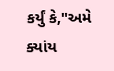કર્યું કે,"અમે ક્યાંય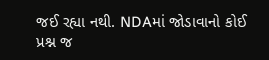જઈ રહ્યા નથી. NDAમાં જોડાવાનો કોઈ પ્રશ્ન જ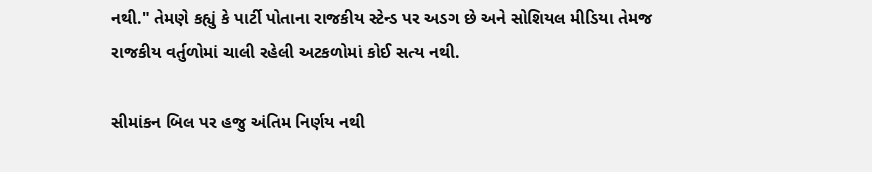નથી." તેમણે કહ્યું કે પાર્ટી પોતાના રાજકીય સ્ટેન્ડ પર અડગ છે અને સોશિયલ મીડિયા તેમજ રાજકીય વર્તુળોમાં ચાલી રહેલી અટકળોમાં કોઈ સત્ય નથી.

સીમાંકન બિલ પર હજુ અંતિમ નિર્ણય નથી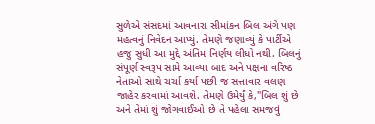સુળેએ સંસદમાં આવનારા સીમાંકન બિલ અંગે પણ મહત્વનું નિવેદન આપ્યું. તેમણે જણાવ્યું કે પાર્ટીએ હજુ સુધી આ મુદ્દે અંતિમ નિર્ણય લીધો નથી. બિલનું સંપૂર્ણ સ્વરૂપ સામે આવ્યા બાદ અને પક્ષના વરિષ્ઠ નેતાઓ સાથે ચર્ચા કર્યા પછી જ સત્તાવાર વલણ જાહેર કરવામાં આવશે. તેમણે ઉમેર્યું કે,"બિલ શું છે અને તેમાં શું જોગવાઈઓ છે તે પહેલા સમજવું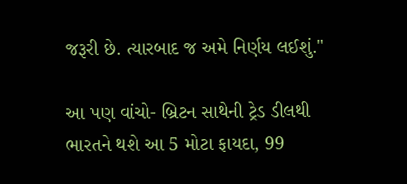જરૂરી છે. ત્યારબાદ જ અમે નિર્ણય લઈશું."

આ પણ વાંચો- બ્રિટન સાથેની ટ્રેડ ડીલથી ભારતને થશે આ 5 મોટા ફાયદા, 99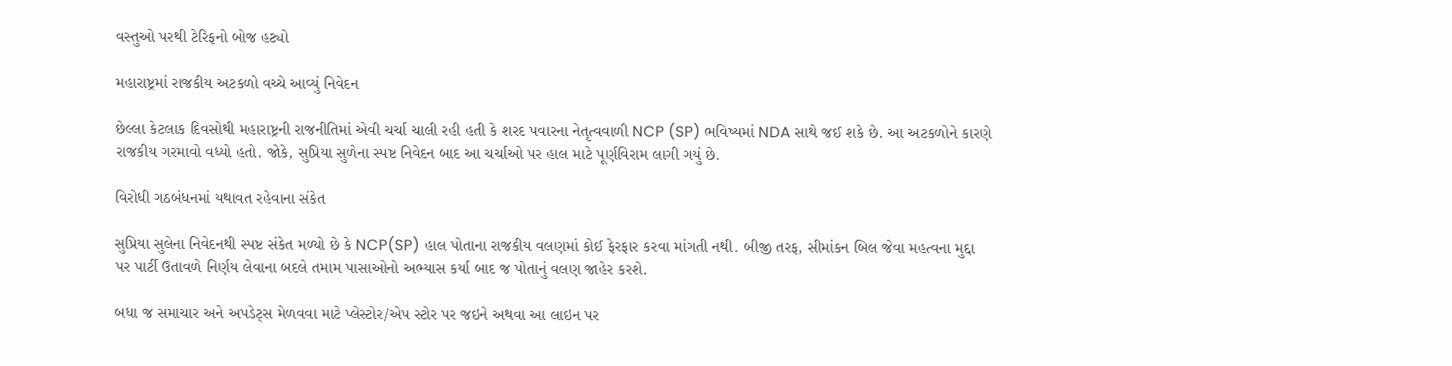વસ્તુઓ પરથી ટેરિફનો બોજ હટ્યો

મહારાષ્ટ્રમાં રાજકીય અટકળો વચ્ચે આવ્યું નિવેદન

છેલ્લા કેટલાક દિવસોથી મહારાષ્ટ્રની રાજનીતિમાં એવી ચર્ચા ચાલી રહી હતી કે શરદ પવારના નેતૃત્વવાળી NCP (SP) ભવિષ્યમાં NDA સાથે જઈ શકે છે. આ અટકળોને કારણે રાજકીય ગરમાવો વધ્યો હતો. જોકે, સુપ્રિયા સુળેના સ્પષ્ટ નિવેદન બાદ આ ચર્ચાઓ પર હાલ માટે પૂર્ણવિરામ લાગી ગયું છે.

વિરોધી ગઠબંધનમાં યથાવત રહેવાના સંકેત

સુપ્રિયા સુલેના નિવેદનથી સ્પષ્ટ સંકેત મળ્યો છે કે NCP(SP) હાલ પોતાના રાજકીય વલણમાં કોઈ ફેરફાર કરવા માંગતી નથી. બીજી તરફ, સીમાંકન બિલ જેવા મહત્વના મુદ્દા પર પાર્ટી ઉતાવળે નિર્ણય લેવાના બદલે તમામ પાસાઓનો અભ્યાસ કર્યા બાદ જ પોતાનું વલણ જાહેર કરશે.

બધા જ સમાચાર અને અપડેટ્સ મેળવવા માટે પ્લેસ્ટોર/એપ સ્ટોર પર જઇને અથવા આ લાઇન પર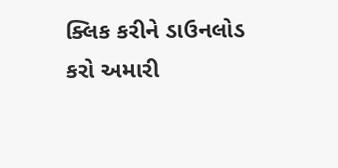ક્લિક કરીને ડાઉનલોડ કરો અમારી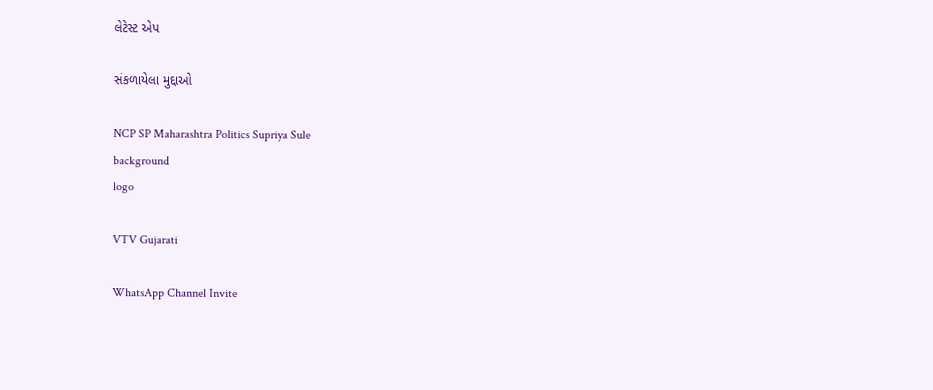લેટેસ્ટ એપ

સંકળાયેલા મુદ્દાઓ

NCP SP Maharashtra Politics Supriya Sule
background
logo

VTV Gujarati

WhatsApp Channel Invite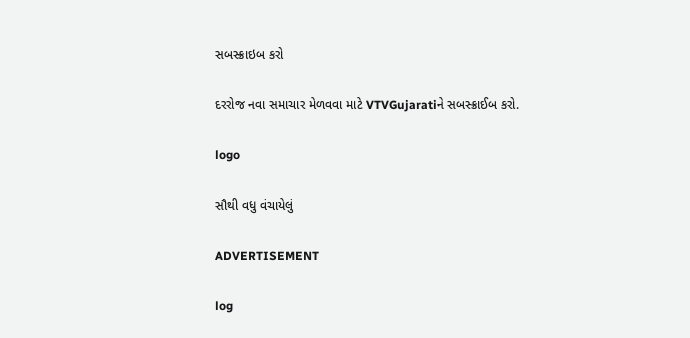સબસ્ક્રાઇબ કરો

દરરોજ નવા સમાચાર મેળવવા માટે VTVGujaratiને સબસ્ક્રાઈબ કરો.

logo

સૌથી વધુ વંચાયેલું

ADVERTISEMENT

log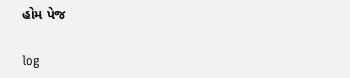હોમ પેજ

log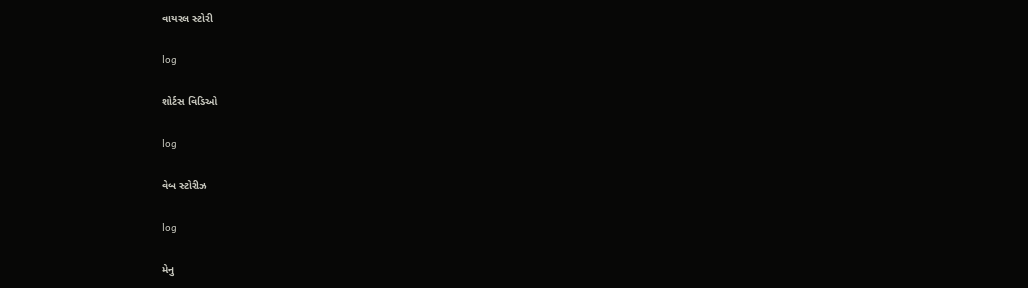વાયરલ સ્ટોરી

log

શોર્ટસ વિડિઓ

log

વેબ સ્ટોરીઝ

log

મેનુ